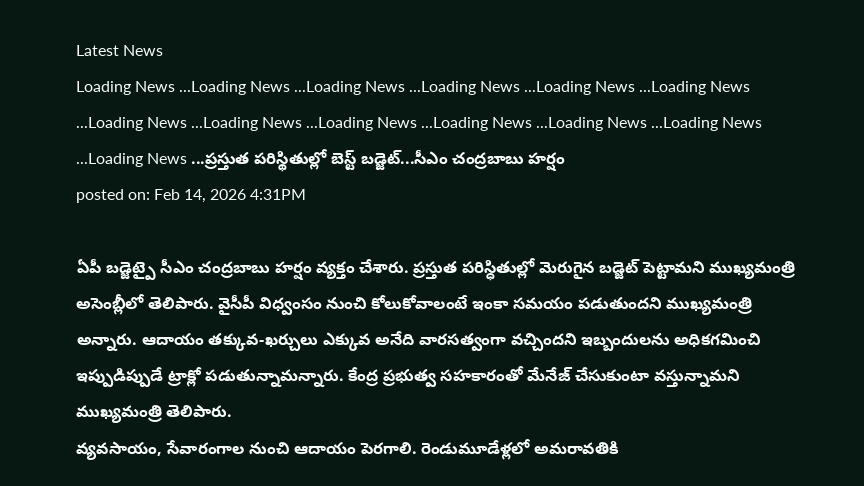Latest News
Loading News ...Loading News ...Loading News ...Loading News ...Loading News ...Loading News ...Loading News ...Loading News ...Loading News ...Loading News ...Loading News ...Loading News ...Loading News ...ప్రస్తుత పరిస్థితుల్లో బెస్ట్ బడ్జెట్...సీఎం చంద్రబాబు హర్షం
posted on: Feb 14, 2026 4:31PM

ఏపీ బడ్జెట్పై సీఎం చంద్రబాబు హర్షం వ్యక్తం చేశారు. ప్రస్తుత పరిస్ధితుల్లో మెరుగైన బడ్జెట్ పెట్టామని ముఖ్యమంత్రి అసెంబ్లీలో తెలిపారు. వైసీపీ విధ్వంసం నుంచి కోలుకోవాలంటే ఇంకా సమయం పడుతుందని ముఖ్యమంత్రి అన్నారు. ఆదాయం తక్కువ-ఖర్చులు ఎక్కువ అనేది వారసత్వంగా వచ్చిందని ఇబ్బందులను అధికగమించి ఇప్పుడిప్పుడే ట్రాక్లో పడుతున్నామన్నారు. కేంద్ర ప్రభుత్వ సహకారంతో మేనేజ్ చేసుకుంటా వస్తున్నామని ముఖ్యమంత్రి తెలిపారు.
వ్యవసాయం, సేవారంగాల నుంచి ఆదాయం పెరగాలి. రెండుమూడేళ్లలో అమరావతికి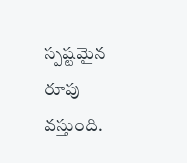స్పష్టమైన రూపు వస్తుంది.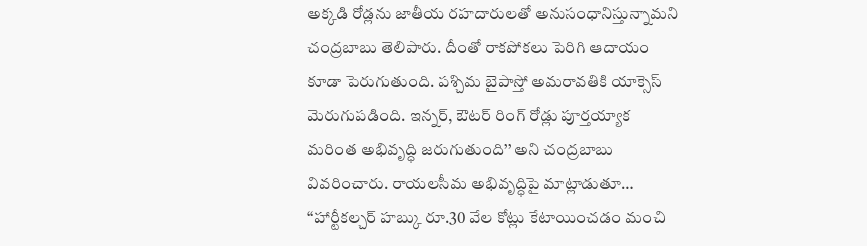అక్కడి రోడ్లను జాతీయ రహదారులతో అనుసంధానిస్తున్నామని చంద్రబాబు తెలిపారు. దీంతో రాకపోకలు పెరిగి ఆదాయం కూడా పెరుగుతుంది. పశ్చిమ బైపాస్తో అమరావతికి యాక్సెస్ మెరుగుపడింది. ఇన్నర్, ఔటర్ రింగ్ రోడ్లు పూర్తయ్యాక మరింత అభివృద్ధి జరుగుతుంది’’ అని చంద్రబాబు వివరించారు. రాయలసీమ అభివృద్ధిపై మాట్లాడుతూ… ‘‘హార్టీకల్చర్ హబ్కు రూ.30 వేల కోట్లు కేటాయించడం మంచి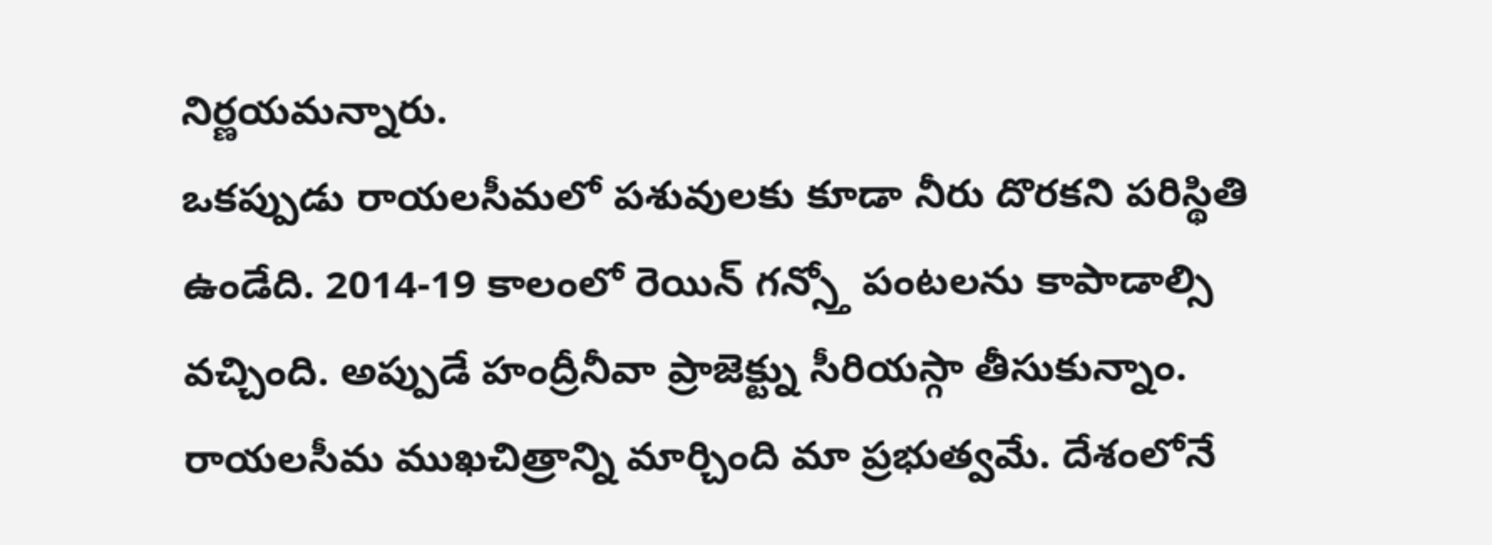నిర్ణయమన్నారు.
ఒకప్పుడు రాయలసీమలో పశువులకు కూడా నీరు దొరకని పరిస్థితి ఉండేది. 2014-19 కాలంలో రెయిన్ గన్స్తో పంటలను కాపాడాల్సి వచ్చింది. అప్పుడే హంద్రీనీవా ప్రాజెక్ట్ను సీరియస్గా తీసుకున్నాం. రాయలసీమ ముఖచిత్రాన్ని మార్చింది మా ప్రభుత్వమే. దేశంలోనే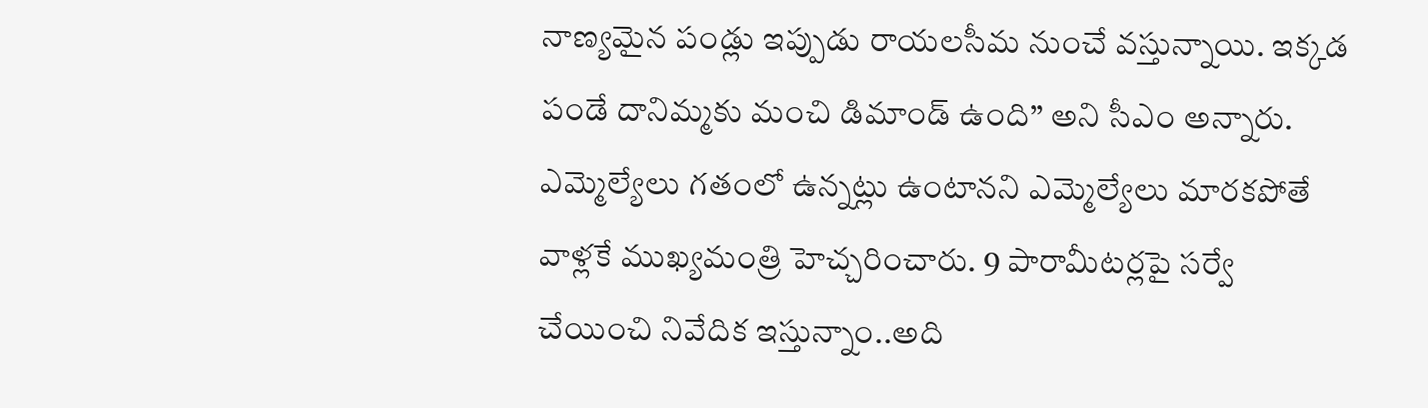నాణ్యమైన పండ్లు ఇప్పుడు రాయలసీమ నుంచే వస్తున్నాయి. ఇక్కడ పండే దానిమ్మకు మంచి డిమాండ్ ఉంది’’ అని సీఎం అన్నారు.
ఎమ్మెల్యేలు గతంలో ఉన్నట్లు ఉంటానని ఎమ్మెల్యేలు మారకపోతే వాళ్లకే ముఖ్యమంత్రి హెచ్చరించారు. 9 పారామీటర్లపై సర్వే చేయించి నివేదిక ఇస్తున్నాం..అది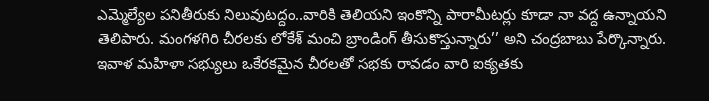ఎమ్మెల్యేల పనితీరుకు నిలువుటద్దం..వారికి తెలియని ఇంకొన్ని పారామీటర్లు కూడా నా వద్ద ఉన్నాయని తెలిపారు. మంగళగిరి చీరలకు లోకేశ్ మంచి బ్రాండింగ్ తీసుకొస్తున్నారు’’ అని చంద్రబాబు పేర్కొన్నారు. ఇవాళ మహిళా సభ్యులు ఒకేరకమైన చీరలతో సభకు రావడం వారి ఐక్యతకు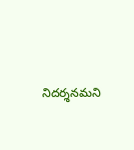నిదర్శనమని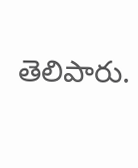తెలిపారు.